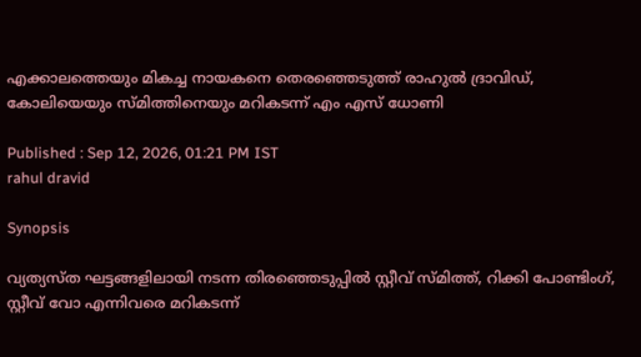എക്കാലത്തെയും മികച്ച നായകനെ തെരഞ്ഞെടുത്ത് രാഹുൽ ദ്രാവിഡ്, കോലിയെയും സ്മിത്തിനെയും മറികടന്ന് എം എസ് ധോണി

Published : Sep 12, 2026, 01:21 PM IST
rahul dravid

Synopsis

വ്യത്യസ്ത ഘട്ടങ്ങളിലായി നടന്ന തിരഞ്ഞെടുപ്പിൽ സ്റ്റീവ് സ്മിത്ത്, റിക്കി പോണ്ടിംഗ്, സ്റ്റീവ് വോ എന്നിവരെ മറികടന്ന്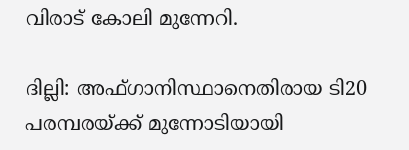വിരാട് കോലി മുന്നേറി.

ദില്ലി: അഫ്ഗാനിസ്ഥാനെതിരായ ടി20 പരമ്പരയ്ക്ക് മുന്നോടിയായി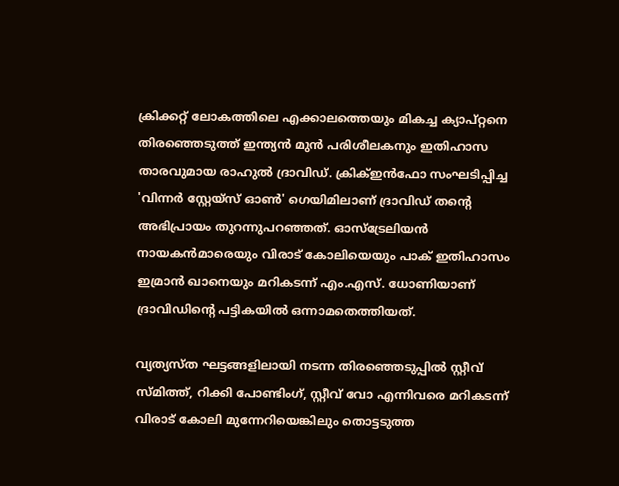ക്രിക്കറ്റ് ലോകത്തിലെ എക്കാലത്തെയും മികച്ച ക്യാപ്റ്റനെ തിരഞ്ഞെടുത്ത് ഇന്ത്യൻ മുൻ പരിശീലകനും ഇതിഹാസ താരവുമായ രാഹുൽ ദ്രാവിഡ്. ക്രിക്ഇൻഫോ സംഘടിപ്പിച്ച 'വിന്നർ സ്റ്റേയ്സ് ഓൺ' ഗെയിമിലാണ് ദ്രാവിഡ് തന്‍റെ അഭിപ്രായം തുറന്നുപറഞ്ഞത്. ഓസ്ട്രേലിയൻ നായകൻമാരെയും വിരാട് കോലിയെയും പാക് ഇതിഹാസം ഇമ്രാൻ ഖാനെയും മറികടന്ന് എം.എസ്. ധോണിയാണ് ദ്രാവിഡിന്‍റെ പട്ടികയിൽ ഒന്നാമതെത്തിയത്.

വ്യത്യസ്ത ഘട്ടങ്ങളിലായി നടന്ന തിരഞ്ഞെടുപ്പിൽ സ്റ്റീവ് സ്മിത്ത്, റിക്കി പോണ്ടിംഗ്, സ്റ്റീവ് വോ എന്നിവരെ മറികടന്ന് വിരാട് കോലി മുന്നേറിയെങ്കിലും തൊട്ടടുത്ത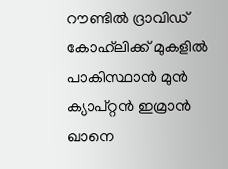റൗണ്ടിൽ ദ്രാവിഡ് കോഹ്‌ലിക്ക് മുകളിൽ പാകിസ്ഥാൻ മുൻ ക്യാപ്റ്റൻ ഇമ്രാൻ ഖാനെ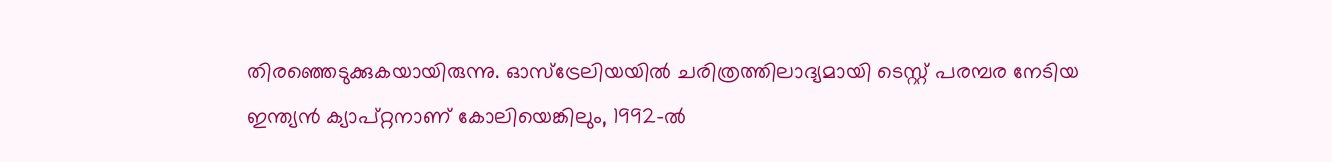തിരഞ്ഞെടുക്കുകയായിരുന്നു. ഓസ്ട്രേലിയയിൽ ചരിത്രത്തിലാദ്യമായി ടെസ്റ്റ് പരമ്പര നേടിയ ഇന്ത്യൻ ക്യാപ്റ്റനാണ് കോലിയെങ്കിലും, 1992-ൽ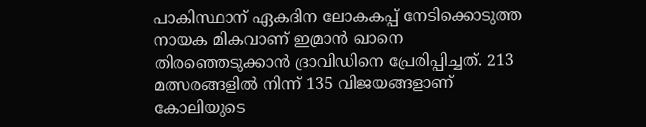പാകിസ്ഥാന് ഏകദിന ലോകകപ്പ് നേടിക്കൊടുത്ത നായക മികവാണ് ഇമ്രാൻ ഖാനെ തിരഞ്ഞെടുക്കാൻ ദ്രാവിഡിനെ പ്രേരിപ്പിച്ചത്. 213 മത്സരങ്ങളിൽ നിന്ന് 135 വിജയങ്ങളാണ് കോലിയുടെ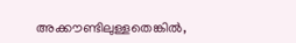അക്കൗണ്ടിലുള്ളതെങ്കിൽ,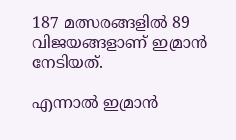187 മത്സരങ്ങളിൽ 89 വിജയങ്ങളാണ് ഇമ്രാൻ നേടിയത്.

എന്നാൽ ഇമ്രാൻ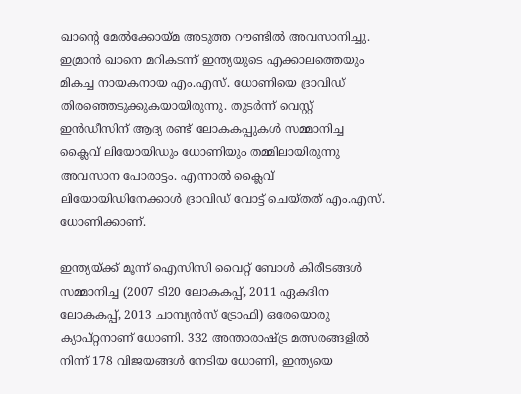ഖാന്‍റെ മേൽക്കോയ്മ അടുത്ത റൗണ്ടിൽ അവസാനിച്ചു. ഇമ്രാൻ ഖാനെ മറികടന്ന് ഇന്ത്യയുടെ എക്കാലത്തെയും മികച്ച നായകനായ എം.എസ്. ധോണിയെ ദ്രാവിഡ് തിരഞ്ഞെടുക്കുകയായിരുന്നു. തുടർന്ന് വെസ്റ്റ് ഇൻഡീസിന് ആദ്യ രണ്ട് ലോകകപ്പുകൾ സമ്മാനിച്ച ക്ലൈവ് ലിയോയിഡും ധോണിയും തമ്മിലായിരുന്നു അവസാന പോരാട്ടം. എന്നാൽ ക്ലൈവ് ലിയോയിഡിനേക്കാൾ ദ്രാവിഡ് വോട്ട് ചെയ്തത് എം.എസ്. ധോണിക്കാണ്.

ഇന്ത്യയ്ക്ക് മൂന്ന് ഐസിസി വൈറ്റ് ബോൾ കിരീടങ്ങൾ സമ്മാനിച്ച (2007 ടി20 ലോകകപ്പ്, 2011 ഏകദിന ലോകകപ്പ്, 2013 ചാമ്പ്യൻസ് ട്രോഫി) ഒരേയൊരു ക്യാപ്റ്റനാണ് ധോണി. 332 അന്താരാഷ്ട്ര മത്സരങ്ങളിൽ നിന്ന് 178 വിജയങ്ങൾ നേടിയ ധോണി, ഇന്ത്യയെ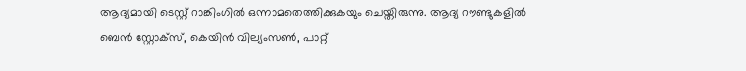ആദ്യമായി ടെസ്റ്റ് റാങ്കിംഗിൽ ഒന്നാമതെത്തിക്കുകയും ചെയ്തിരുന്നു. ആദ്യ റൗണ്ടുകളില്‍ ബെൻ സ്റ്റോക്സ്, കെയിൻ വില്യംസൺ, പാറ്റ്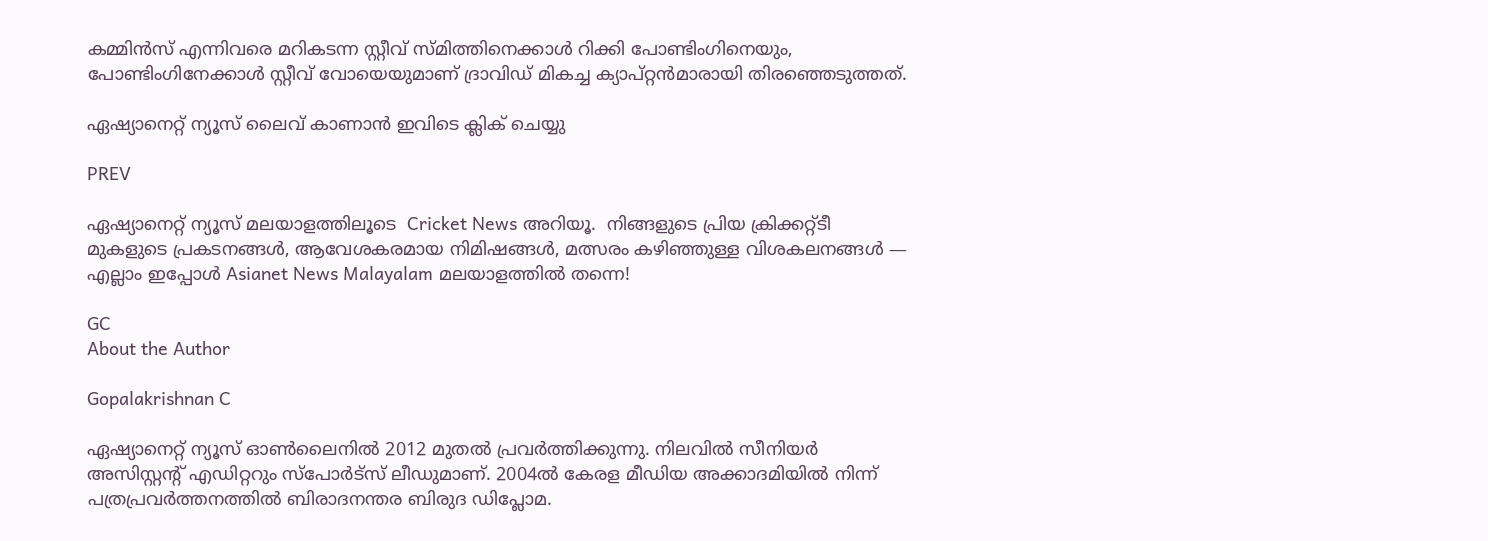കമ്മിൻസ് എന്നിവരെ മറികടന്ന സ്റ്റീവ് സ്മിത്തിനെക്കാൾ റിക്കി പോണ്ടിംഗിനെയും, പോണ്ടിംഗിനേക്കാൾ സ്റ്റീവ് വോയെയുമാണ് ദ്രാവിഡ് മികച്ച ക്യാപ്റ്റൻമാരായി തിരഞ്ഞെടുത്തത്.

ഏഷ്യാനെറ്റ് ന്യൂസ് ലൈവ് കാണാന്‍ ഇവിടെ ക്ലിക് ചെയ്യു

PREV

ഏഷ്യാനെറ്റ് ന്യൂസ് മലയാളത്തിലൂടെ  Cricket News അറിയൂ.  നിങ്ങളുടെ പ്രിയ ക്രിക്കറ്റ്ടീ മുകളുടെ പ്രകടനങ്ങൾ, ആവേശകരമായ നിമിഷങ്ങൾ, മത്സരം കഴിഞ്ഞുള്ള വിശകലനങ്ങൾ — എല്ലാം ഇപ്പോൾ Asianet News Malayalam മലയാളത്തിൽ തന്നെ!

GC
About the Author

Gopalakrishnan C

ഏഷ്യാനെറ്റ് ന്യൂസ് ഓണ്‍ലൈനില്‍ 2012 മുതല്‍ പ്രവര്‍ത്തിക്കുന്നു. നിലവില്‍ സീനിയര്‍ അസിസ്റ്റന്‍റ് എഡിറ്ററും സ്പോർട്സ് ലീഡുമാണ്. 2004ൽ കേരള മീഡിയ അക്കാദമിയില്‍ നിന്ന് പത്രപ്രവര്‍ത്തനത്തില്‍ ബിരാദനന്തര ബിരുദ ഡിപ്ലോമ.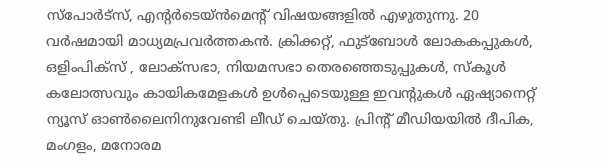സ്പോര്‍ട്സ്, എന്‍റര്‍ടെയ്ൻമെന്‍റ് വിഷയങ്ങളില്‍ എഴുതുന്നു. 20 വര്‍ഷമായി മാധ്യമപ്രവര്‍ത്തകൻ. ക്രിക്കറ്റ്, ഫുട്ബോള്‍ ലോകകപ്പുകൾ, ഒളിംപിക്സ് , ലോക്സഭാ, നിയമസഭാ തെരഞ്ഞെടുപ്പുകള്‍, സ്കൂള്‍ കലോത്സവും കായികമേളകള്‍ ഉള്‍പ്പെടെയുള്ള ഇവന്‍റുകള്‍ ഏഷ്യാനെറ്റ് ന്യൂസ് ഓണ്‍ലൈനിനുവേണ്ടി ലീഡ് ചെയ്തു. പ്രിന്‍റ് മീഡിയയില്‍ ദീപിക, മംഗളം, മനോരമ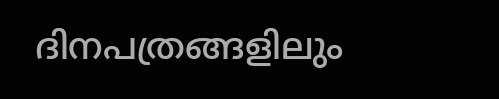ദിനപത്രങ്ങളിലും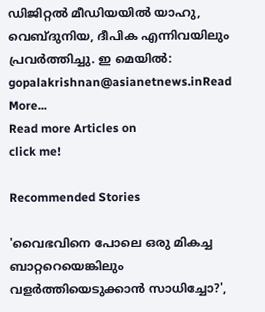ഡിജിറ്റൽ മീഡിയയില്‍ യാഹു, വെബ്ദുനിയ, ദീപിക എന്നിവയിലും പ്രവര്‍ത്തിച്ചു. ഇ മെയില്‍: gopalakrishnan@asianetnews.inRead More...
Read more Articles on
click me!

Recommended Stories

'വൈഭവിനെ പോലെ ഒരു മികച്ച ബാറ്ററെയെങ്കിലും വളർത്തിയെടുക്കാൻ സാധിച്ചോ?',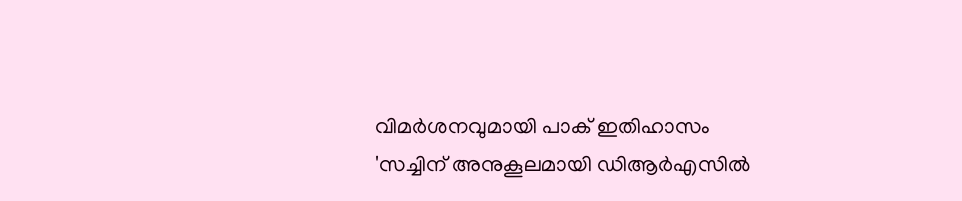വിമര്‍ശനവുമായി പാക് ഇതിഹാസം
'സച്ചിന് അനുകൂലമായി ഡിആർഎസിൽ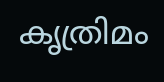കൃത്രിമം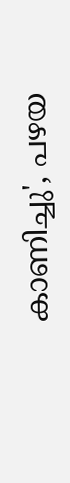കാണിച്ചു', പഴയ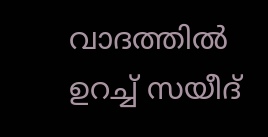വാദത്തിൽ ഉറച്ച് സയീദ്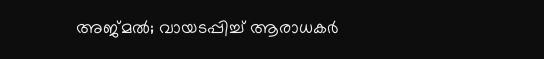അജ്മൽ; വായടപ്പിച്ച് ആരാധകർ